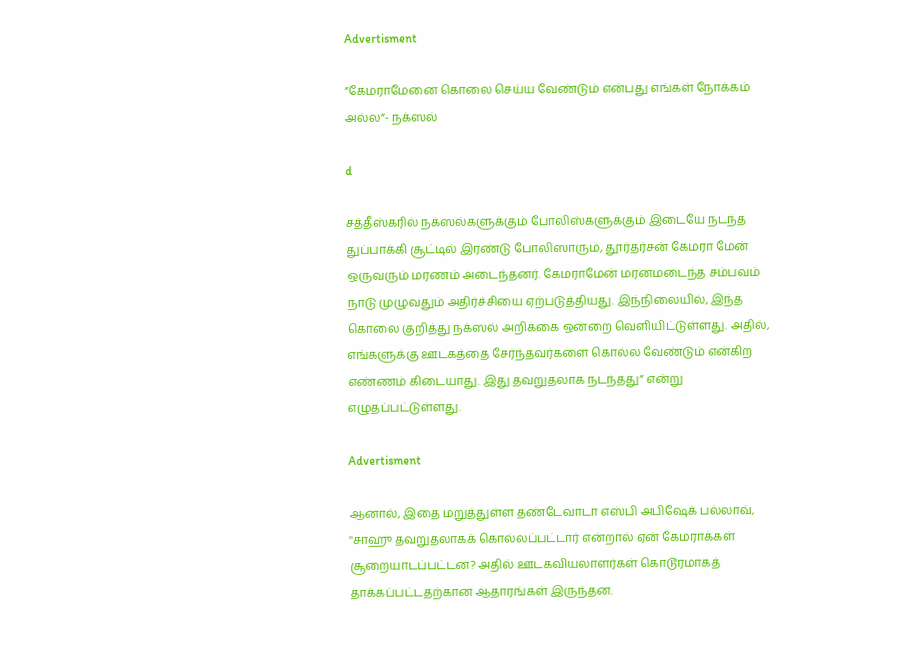Advertisment

”கேமராமேனை கொலை செய்ய வேண்டும் என்பது எங்கள் நோக்கம் அல்ல”- நக்ஸல்

d

சத்தீஸ்கரில் நக்ஸல்களுக்கும் போலிஸ்களுக்கும் இடையே நடந்த துப்பாக்கி சூட்டில் இரண்டு போலிஸாரும், தூர்தர்சன் கேமரா மேன் ஒருவரும் மரணம் அடைந்தனர். கேமராமேன் மரனமடைந்த சம்பவம் நாடு முழுவதும் அதிர்ச்சியை ஏற்படுத்தியது. இந்நிலையில், இந்த கொலை குறித்து நக்ஸல் அறிக்கை ஒன்றை வெளியிட்டுள்ளது. அதில், எங்களுக்கு ஊடகத்தை சேர்ந்தவர்களை கொல்ல வேண்டும் என்கிற எண்ணம் கிடையாது. இது தவறுதலாக நடந்தது” என்று எழுதப்பட்டுள்ளது.

Advertisment

ஆனால், இதை மறுத்துள்ள தண்டேவாடா எஸ்பி அபிஷேக் பல்லாவ், ''சாஹு தவறுதலாகக் கொல்லப்பட்டார் என்றால் ஏன் கேமராக்கள் சூறையாடப்பட்டன? அதில் ஊடகவியலாளர்கள் கொடூரமாகத் தாக்கப்பட்டதற்கான ஆதாரங்கள் இருந்தன.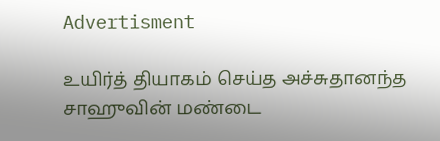Advertisment

உயிர்த் தியாகம் செய்த அச்சுதானந்த சாஹுவின் மண்டை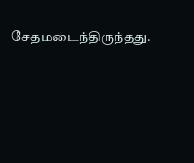சேதமடைந்திருந்தது.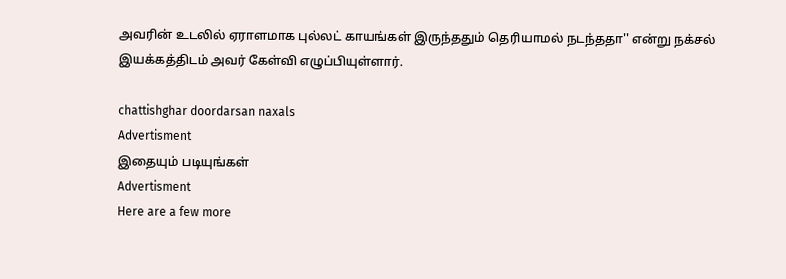அவரின் உடலில் ஏராளமாக புல்லட் காயங்கள் இருந்ததும் தெரியாமல் நடந்ததா'' என்று நக்சல் இயக்கத்திடம் அவர் கேள்வி எழுப்பியுள்ளார்.

chattishghar doordarsan naxals
Advertisment
இதையும் படியுங்கள்
Advertisment
Here are a few more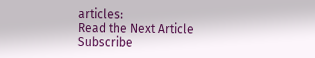articles:
Read the Next Article
Subscribe